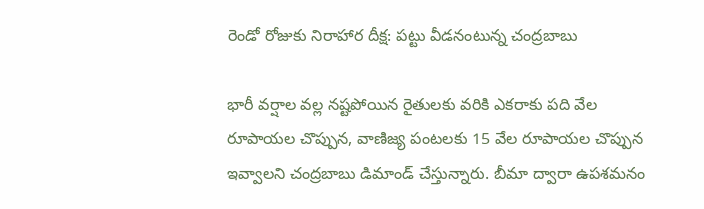రెండో రోజుకు నిరాహార దీక్ష: పట్టు వీడనంటున్న చంద్రబాబు

భారీ వర్షాల వల్ల నష్టపోయిన రైతులకు వరికి ఎకరాకు పది వేల రూపాయల చొప్పున, వాణిజ్య పంటలకు 15 వేల రూపాయల చొప్పున ఇవ్వాలని చంద్రబాబు డిమాండ్ చేస్తున్నారు. బీమా ద్వారా ఉపశమనం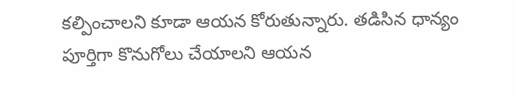కల్పించాలని కూడా ఆయన కోరుతున్నారు. తడిసిన ధాన్యం పూర్తిగా కొనుగోలు చేయాలని ఆయన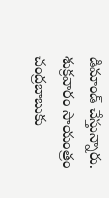డిమాండ్ చేస్తున్నారు. శుక్రవారం సాయంత్రం చంద్రబాబుకు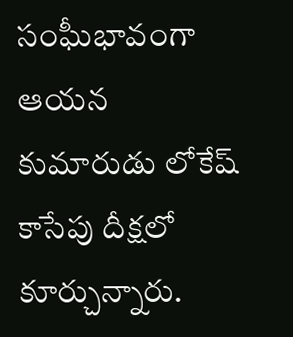సంఘీభావంగా ఆయన కుమారుడు లోకేష్ కాసేపు దీక్షలో కూర్చున్నారు.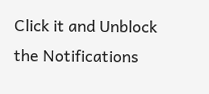Click it and Unblock the Notifications